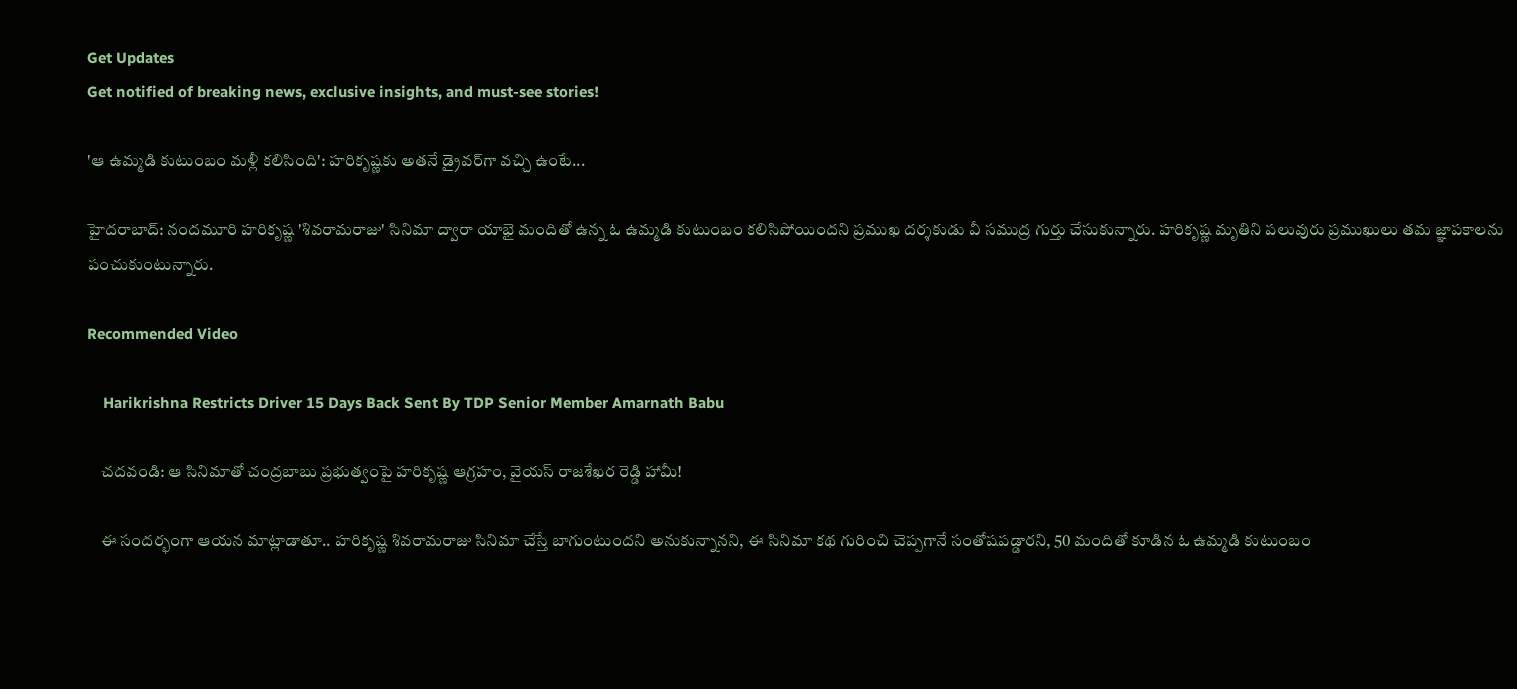Get Updates
Get notified of breaking news, exclusive insights, and must-see stories!

'ఆ ఉమ్మడి కుటుంబం మళ్లీ కలిసింది': హరికృష్ణకు అతనే డ్రైవర్‌గా వచ్చి ఉంటే...

హైదరాబాద్: నందమూరి హరికృష్ణ 'శివరామరాజు' సినిమా ద్వారా యాభై మందితో ఉన్న ఓ ఉమ్మడి కుటుంబం కలిసిపోయిందని ప్రముఖ దర్శకుడు వీ సముద్ర గుర్తు చేసుకున్నారు. హరికృష్ణ మృతిని పలువురు ప్రముఖులు తమ జ్ఞాపకాలను పంచుకుంటున్నారు.

Recommended Video

    Harikrishna Restricts Driver 15 Days Back Sent By TDP Senior Member Amarnath Babu

    చదవండి: ఆ సినిమాతో చంద్రబాబు ప్రభుత్వంపై హరికృష్ణ ఆగ్రహం, వైయస్ రాజశేఖర రెడ్డి హామీ!

    ఈ సందర్భంగా ఆయన మాట్లాడాతూ.. హరికృష్ణ శివరామరాజు సినిమా చేస్తే బాగుంటుందని అనుకున్నానని, ఈ సినిమా కథ గురించి చెప్పగానే సంతోషపడ్డారని, 50 మందితో కూడిన ఓ ఉమ్మడి కుటుంబం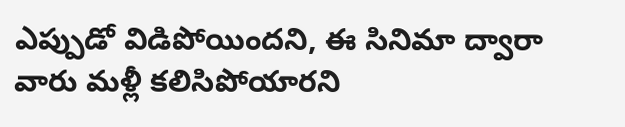ఎప్పుడో విడిపోయిందని, ఈ సినిమా ద్వారా వారు మళ్లీ కలిసిపోయారని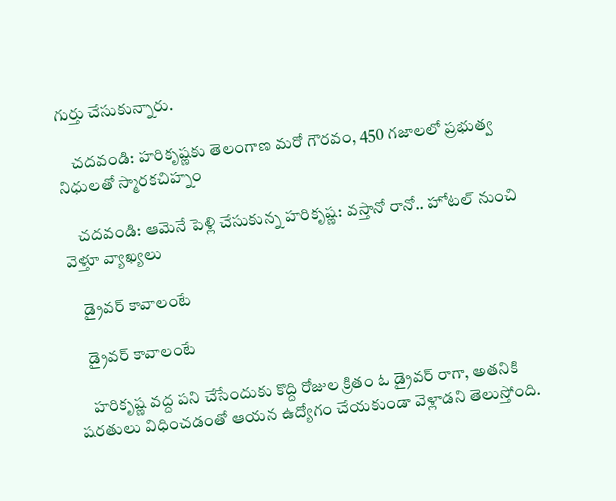గుర్తు చేసుకున్నారు.

    చదవండి: హరికృష్ణకు తెలంగాణ మరో గౌరవం, 450 గజాలలో ప్రభుత్వ నిధులతో స్మారకచిహ్నం

    చదవండి: ఆమెనే పెళ్లి చేసుకున్న హరికృష్ణ: వస్తానో రానో.. హోటల్ నుంచి వెళ్తూ వ్యాఖ్యలు

    డ్రైవర్ కావాలంటే

    డ్రైవర్ కావాలంటే

    హరికృష్ణ వద్ద పని చేసేందుకు కొద్ది రోజుల క్రితం ఓ డ్రైవర్ రాగా, అతనికి షరతులు విధించడంతో ఆయన ఉద్యోగం చేయకుండా వెళ్లాడని తెలుస్తోంది.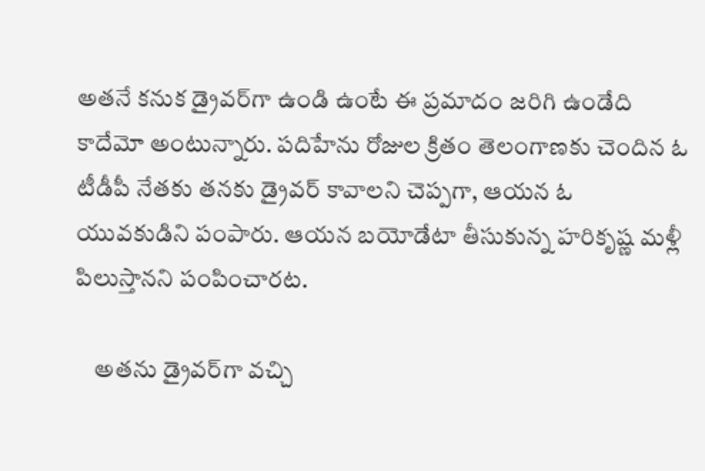అతనే కనుక డ్రైవర్‌గా ఉండి ఉంటే ఈ ప్రమాదం జరిగి ఉండేది కాదేమో అంటున్నారు. పదిహేను రోజుల క్రితం తెలంగాణకు చెందిన ఓ టీడీపీ నేతకు తనకు డ్రైవర్ కావాలని చెప్పగా, ఆయన ఓ యువకుడిని పంపారు. ఆయన బయోడేటా తీసుకున్న హరికృష్ణ మళ్లీ పిలుస్తానని పంపించారట.

    అతను డ్రైవర్‌గా వచ్చి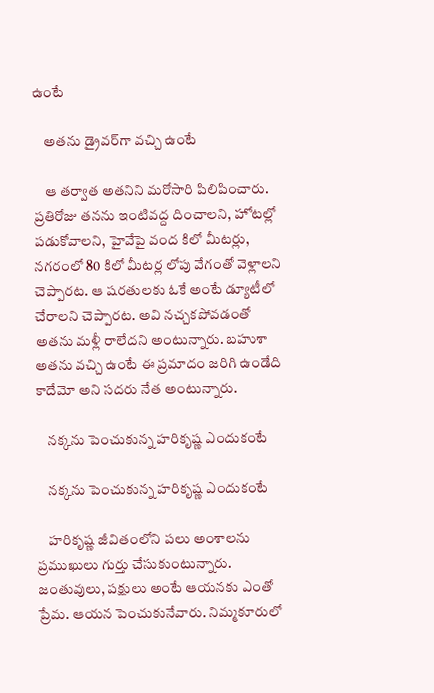ఉంటే

    అతను డ్రైవర్‌గా వచ్చి ఉంటే

    ఆ తర్వాత అతనిని మరోసారి పిలిపించారు. ప్రతిరోజు తనను ఇంటివద్ద దించాలని, హోటల్లో పడుకోవాలని, హైవేపై వంద కిలో మీటర్లు, నగరంలో 80 కిలో మీటర్ల లోపు వేగంతో వెళ్లాలని చెప్పారట. ఆ షరతులకు ఓకే అంటే డ్యూటీలో చేరాలని చెప్పారట. అవి నచ్చకపోవడంతో అతను మళ్లీ రాలేదని అంటున్నారు. బహుశా అతను వచ్చి ఉంటే ఈ ప్రమాదం జరిగి ఉండేది కాదేమో అని సదరు నేత అంటున్నారు.

    నక్కను పెంచుకున్న హరికృష్ణ ఎందుకంటే

    నక్కను పెంచుకున్న హరికృష్ణ ఎందుకంటే

    హరికృష్ణ జీవితంలోని పలు అంశాలను ప్రముఖులు గుర్తు చేసుకుంటున్నారు. జంతువులు, పక్షులు అంటే ఆయనకు ఎంతో ప్రేమ. ఆయన పెంచుకునేవారు. నిమ్మకూరులో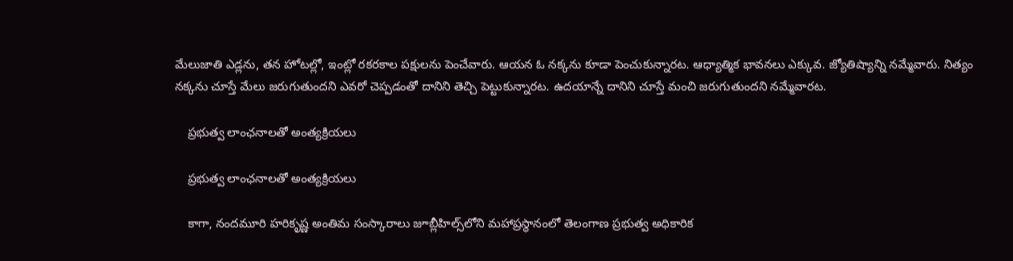మేలుజాతి ఎడ్లను, తన హోటల్లో, ఇంట్లో రకరకాల పక్షులను పెంచేవారు. ఆయన ఓ నక్కను కూడా పెంచుకున్నారట. ఆధ్యాత్మిక భావనలు ఎక్కువ. జ్యోతిష్యాన్ని నమ్మేవారు. నిత్యం నక్కను చూస్తే మేలు జరుగుతుందని ఎవరో చెప్పడంతో దానిని తెచ్చి పెట్టుకున్నారట. ఉదయాన్నే దానిని చూస్తే మంచి జరుగుతుందని నమ్మేవారట.

    ప్రభుత్వ లాంఛనాలతో అంత్యక్రియలు

    ప్రభుత్వ లాంఛనాలతో అంత్యక్రియలు

    కాగా, నందమూరి హరికృష్ణ అంతిమ సంస్కారాలు జూబ్లీహిల్స్‌లోని మహాప్రస్థానంలో తెలంగాణ ప్రభుత్వ అధికారిక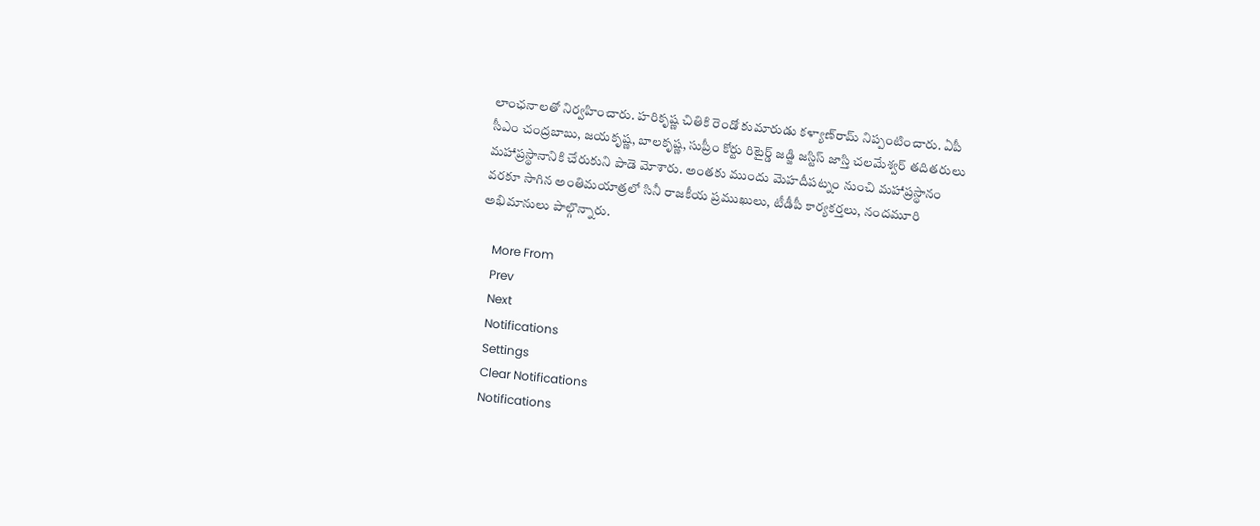లాంఛనాలతో నిర్వహించారు. హరికృష్ణ చితికి రెండో కుమారుడు కళ్యాణ్‌రామ్‌ నిప్పంటించారు. ఏపీ సీఎం చంద్రబాబు, జయకృష్ణ, బాలకృష్ణ, సుప్రీం కోర్టు రిటైర్డ్ జడ్జి జస్టిస్‌ జాస్తి చలమేశ్వర్‌ తదితరులు మహాప్రస్థానానికి చేరుకుని పాడె మోశారు. అంతకు ముందు మెహదీపట్నం నుంచి మహాప్రస్థానం వరకూ సాగిన అంతిమయాత్రలో సినీ రాజకీయ ప్రముఖులు, టీడీపీ కార్యకర్తలు, నందమూరి అభిమానులు పాల్గొన్నారు.

    More From
    Prev
    Next
    Notifications
    Settings
    Clear Notifications
    Notifications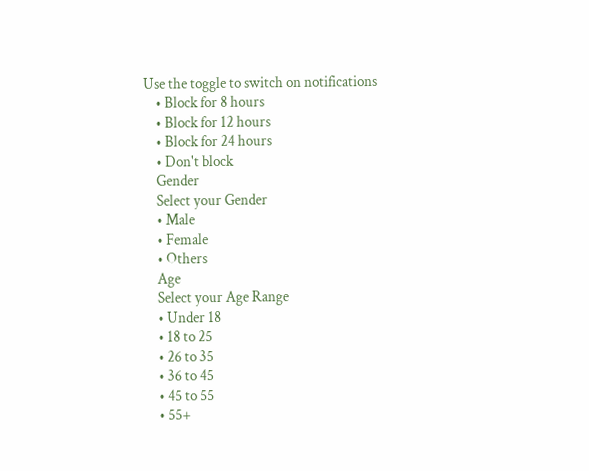Use the toggle to switch on notifications
    • Block for 8 hours
    • Block for 12 hours
    • Block for 24 hours
    • Don't block
    Gender
    Select your Gender
    • Male
    • Female
    • Others
    Age
    Select your Age Range
    • Under 18
    • 18 to 25
    • 26 to 35
    • 36 to 45
    • 45 to 55
    • 55+